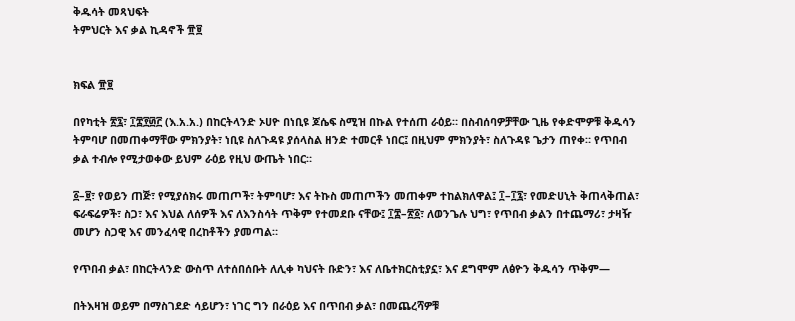ቅዱሳት መጻህፍት
ትምህርት እና ቃል ኪዳኖች ፹፱


ክፍል ፹፱

በየካቲት ፳፯፣ ፲፰፻፴፫ (እ.አ.አ.) በከርትላንድ ኦሀዮ በነቢዩ ጆሴፍ ስሚዝ በኩል የተሰጠ ራዕይ። በስብሰባዎቻቸው ጊዜ የቀድሞዎቹ ቅዱሳን ትምባሆ በመጠቀማቸው ምክንያት፣ ነቢዩ ስለጉዳዩ ያሰላስል ዘንድ ተመርቶ ነበር፤ በዚህም ምክንያት፣ ስለጉዳዩ ጌታን ጠየቀ። የጥበብ ቃል ተብሎ የሚታወቀው ይህም ራዕይ የዚህ ውጤት ነበር።

፩–፱፣ የወይን ጠጅ፣ የሚያሰክሩ መጠጦች፣ ትምባሆ፣ እና ትኩስ መጠጦችን መጠቀም ተከልክለዋል፤ ፲–፲፯፣ የመድሀኒት ቅጠላቅጠል፣ ፍራፍሬዎች፣ ስጋ፣ እና እህል ለሰዎች እና ለእንስሳት ጥቅም የተመደቡ ናቸው፤ ፲፰–፳፩፣ ለወንጌሉ ህግ፣ የጥበብ ቃልን በተጨማሪ፣ ታዛዥ መሆን ስጋዊ እና መንፈሳዊ በረከቶችን ያመጣል።

የጥበብ ቃል፣ በከርትላንድ ውስጥ ለተሰበሰቡት ለሊቀ ካህናት ቡድን፣ እና ለቤተክርስቲያኗ፣ እና ደግሞም ለፅዮን ቅዱሳን ጥቅም—

በትእዛዝ ወይም በማስገደድ ሳይሆን፣ ነገር ግን በራዕይ እና በጥበብ ቃል፣ በመጨረሻዎቹ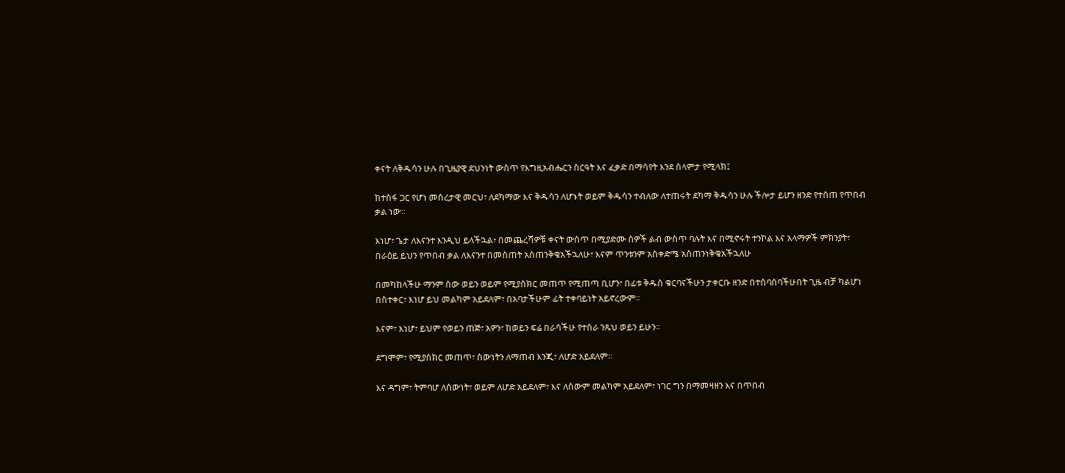ቀናት ለቅዱሳን ሁሉ በጊዜያዊ ደህንነት ውስጥ የእግዚአብሔርን ስርዓት እና ፈቃድ በማሳየት እንደ ሰላምታ የሚላክ፤

ከተስፋ ጋር የሆነ መሰረታዊ መርህ፣ ለደካማው እና ቅዱሳን ለሆኑት ወይም ቅዱሳን ተብለው ለተጠሩት ደካማ ቅዱሳን ሁሉ ችሎታ ይሆን ዘንድ የተሰጠ የጥበብ ቃል ነው።

እነሆ፣ ጌታ ለእናንተ እንዲህ ይላችኋል፥ በመጨረሻዎቹ ቀናት ውስጥ በሚያድሙ ሰዎች ልብ ውስጥ ባሉት እና በሚኖሩት ተንኮል እና አላማዎች ምክንያት፣ በራዕይ ይህን የጥበብ ቃል ለእናንተ በመስጠት አስጠንቅቄአችኋለሁ፣ እናም ጥንቱንም አስቀድሜ አስጠንነቅቄአችኋለሁ

በመካከላችሁ ማንም ሰው ወይን ወይም የሚያሰክር መጠጥ የሚጠጣ ቢሆን፣ በፊቱ ቅዱስ ቁርባናችሁን ታቀርቡ ዘንድ በተሰባሰባችሁበት ጊዜ ብቻ ካልሆነ በስተቀር፣ እነሆ ይህ መልካም አይደለም፣ በአባታችሁም ፊት ተቀባይነት አይኖረውም።

እናም፣ እነሆ፣ ይህም የወይን ጠጅ፣ አዎን፣ ከወይን ፍሬ በራሳችሁ የተሰራ ንጹህ ወይን ይሁን።

ደግሞም፣ የሚያሰክር መጠጥ፣ ሰውነትን ለማጠብ እንጂ፣ ለሆድ አይደለም።

እና ዳግም፣ ትምባሆ ለሰውነት፣ ወይም ለሆድ አይደለም፣ እና ለሰውም መልካም አይደለም፣ ነገር ግን በማመዛዘን እና በጥበብ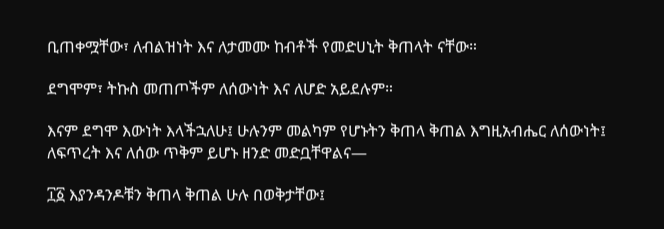ቢጠቀሟቸው፣ ለብልዝነት እና ለታመሙ ከብቶች የመድሀኒት ቅጠላት ናቸው።

ደግሞም፣ ትኩስ መጠጦችም ለሰውነት እና ለሆድ አይደሉም።

እናም ደግሞ እውነት እላችኋለሁ፤ ሁሉንም መልካም የሆኑትን ቅጠላ ቅጠል እግዚአብሔር ለሰውነት፤ ለፍጥረት እና ለሰው ጥቅም ይሆኑ ዘንድ መድቧቸዋልና—

፲፩ እያንዳንዶቹን ቅጠላ ቅጠል ሁሉ በወቅታቸው፤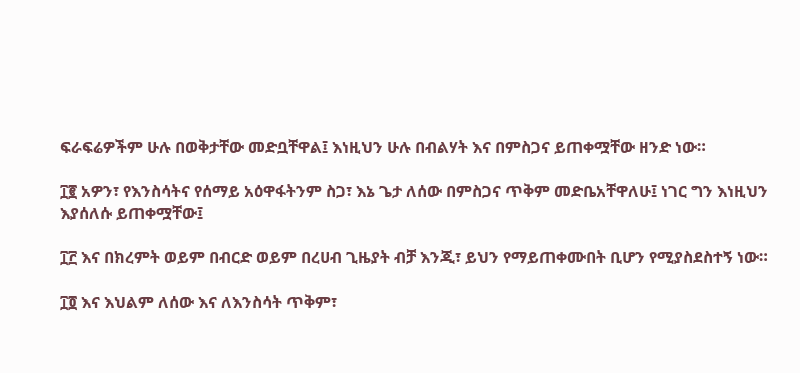ፍራፍሬዎችም ሁሉ በወቅታቸው መድቧቸዋል፤ እነዚህን ሁሉ በብልሃት እና በምስጋና ይጠቀሟቸው ዘንድ ነው።

፲፪ አዎን፣ የእንስሳትና የሰማይ አዕዋፋትንም ስጋ፣ እኔ ጌታ ለሰው በምስጋና ጥቅም መድቤአቸዋለሁ፤ ነገር ግን እነዚህን እያሰለሱ ይጠቀሟቸው፤

፲፫ እና በክረምት ወይም በብርድ ወይም በረሀብ ጊዜያት ብቻ እንጂ፣ ይህን የማይጠቀሙበት ቢሆን የሚያስደስተኝ ነው።

፲፬ እና እህልም ለሰው እና ለእንስሳት ጥቅም፣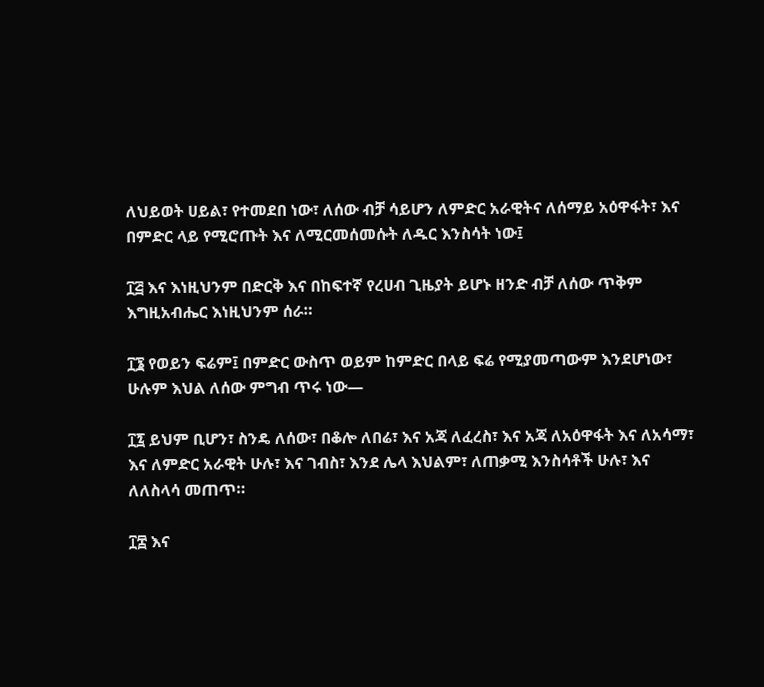ለህይወት ሀይል፣ የተመደበ ነው፣ ለሰው ብቻ ሳይሆን ለምድር አራዊትና ለሰማይ አዕዋፋት፣ እና በምድር ላይ የሚሮጡት እና ለሚርመሰመሱት ለዱር እንስሳት ነው፤

፲፭ እና እነዚህንም በድርቅ እና በከፍተኛ የረሀብ ጊዜያት ይሆኑ ዘንድ ብቻ ለሰው ጥቅም እግዚአብሔር እነዚህንም ሰራ።

፲፮ የወይን ፍሬም፤ በምድር ውስጥ ወይም ከምድር በላይ ፍሬ የሚያመጣውም እንደሆነው፣ ሁሉም እህል ለሰው ምግብ ጥሩ ነው—

፲፯ ይህም ቢሆን፣ ስንዴ ለሰው፣ በቆሎ ለበሬ፣ እና አጃ ለፈረስ፣ እና አጃ ለአዕዋፋት እና ለአሳማ፣ እና ለምድር አራዊት ሁሉ፣ እና ገብስ፣ እንደ ሌላ እህልም፣ ለጠቃሚ እንስሳቶች ሁሉ፣ እና ለለስላሳ መጠጥ።

፲፰ እና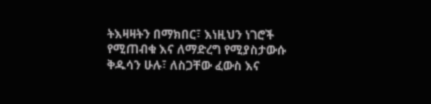ትእዛዛትን በማክበር፣ እነዚህን ነገሮች የሚጠብቁ እና ለማድረግ የሚያስታውሱ ቅዱሳን ሁሉ፣ ለስጋቸው ፈውስ እና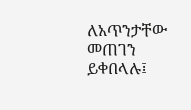ለአጥንታቸው መጠገን ይቀበላሉ፤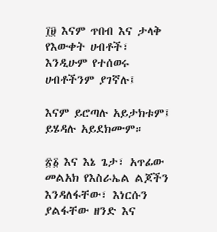፲፱ እናም ጥበብ እና ታላቅ የእውቀት ሀብቶች፣ እንዲሁም የተሰወሩ ሀብቶችንም ያገኛሉ፤

እናም ይሮጣሉ አይታክቱም፤ ይሄዳሉ አይደክሙም።

፳፩ እና እኔ ጌታ፣ አጥፊው መልአክ የእስራኤል ልጆችን እንዳለፋቸው፣ እነርሱን ያልፋቸው ዘንድ እና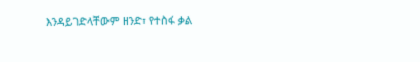እንዳይገድላቸውም ዘንድ፣ የተስፋ ቃል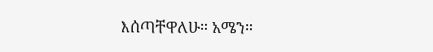እሰጣቸዋለሁ። አሜን።